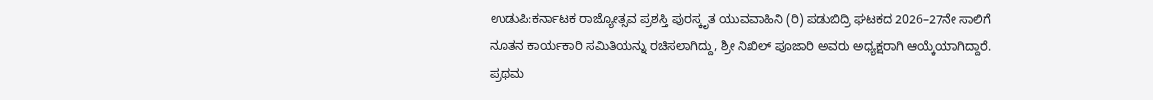ಉಡುಪಿ:ಕರ್ನಾಟಕ ರಾಜ್ಯೋತ್ಸವ ಪ್ರಶಸ್ತಿ ಪುರಸ್ಕೃತ ಯುವವಾಹಿನಿ (ರಿ) ಪಡುಬಿದ್ರಿ ಘಟಕದ 2026–27ನೇ ಸಾಲಿಗೆ ನೂತನ ಕಾರ್ಯಕಾರಿ ಸಮಿತಿಯನ್ನು ರಚಿಸಲಾಗಿದ್ದು, ಶ್ರೀ ನಿಖಿಲ್ ಪೂಜಾರಿ ಅವರು ಅಧ್ಯಕ್ಷರಾಗಿ ಆಯ್ಕೆಯಾಗಿದ್ದಾರೆ.
ಪ್ರಥಮ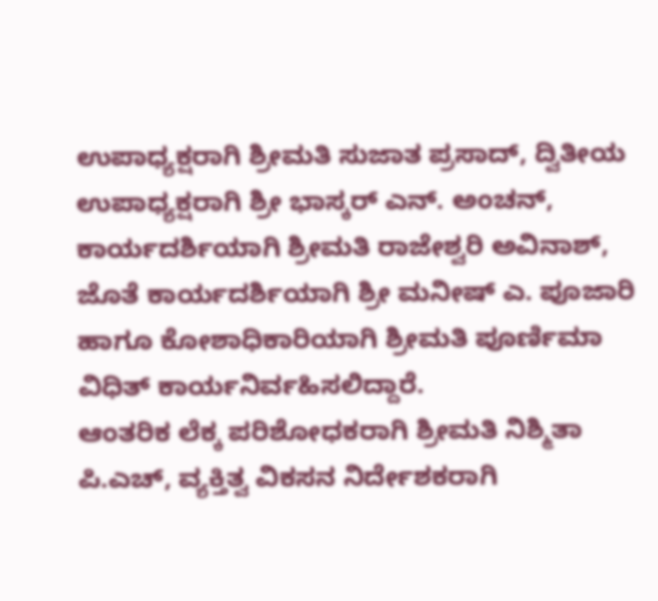ಉಪಾಧ್ಯಕ್ಷರಾಗಿ ಶ್ರೀಮತಿ ಸುಜಾತ ಪ್ರಸಾದ್, ದ್ವಿತೀಯ ಉಪಾಧ್ಯಕ್ಷರಾಗಿ ಶ್ರೀ ಭಾಸ್ಕರ್ ಎನ್. ಅಂಚನ್, ಕಾರ್ಯದರ್ಶಿಯಾಗಿ ಶ್ರೀಮತಿ ರಾಜೇಶ್ವರಿ ಅವಿನಾಶ್, ಜೊತೆ ಕಾರ್ಯದರ್ಶಿಯಾಗಿ ಶ್ರೀ ಮನೀಷ್ ಎ. ಪೂಜಾರಿ ಹಾಗೂ ಕೋಶಾಧಿಕಾರಿಯಾಗಿ ಶ್ರೀಮತಿ ಪೂರ್ಣಿಮಾ ವಿಧಿತ್ ಕಾರ್ಯನಿರ್ವಹಿಸಲಿದ್ದಾರೆ.
ಆಂತರಿಕ ಲೆಕ್ಕ ಪರಿಶೋಧಕರಾಗಿ ಶ್ರೀಮತಿ ನಿಶ್ಮಿತಾ ಪಿ.ಎಚ್, ವ್ಯಕ್ತಿತ್ವ ವಿಕಸನ ನಿರ್ದೇಶಕರಾಗಿ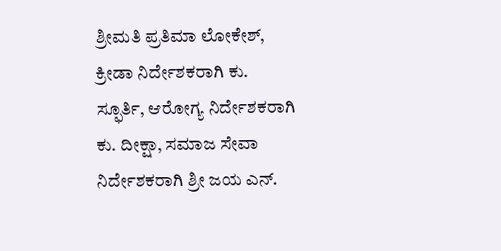ಶ್ರೀಮತಿ ಪ್ರತಿಮಾ ಲೋಕೇಶ್, ಕ್ರೀಡಾ ನಿರ್ದೇಶಕರಾಗಿ ಕು. ಸ್ಫೂರ್ತಿ, ಆರೋಗ್ಯ ನಿರ್ದೇಶಕರಾಗಿ ಕು. ದೀಕ್ಷಾ, ಸಮಾಜ ಸೇವಾ ನಿರ್ದೇಶಕರಾಗಿ ಶ್ರೀ ಜಯ ಎನ್.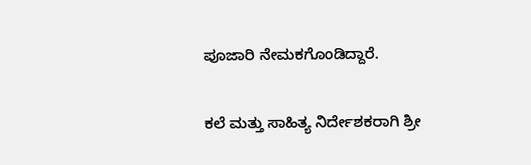ಪೂಜಾರಿ ನೇಮಕಗೊಂಡಿದ್ದಾರೆ.

ಕಲೆ ಮತ್ತು ಸಾಹಿತ್ಯ ನಿರ್ದೇಶಕರಾಗಿ ಶ್ರೀ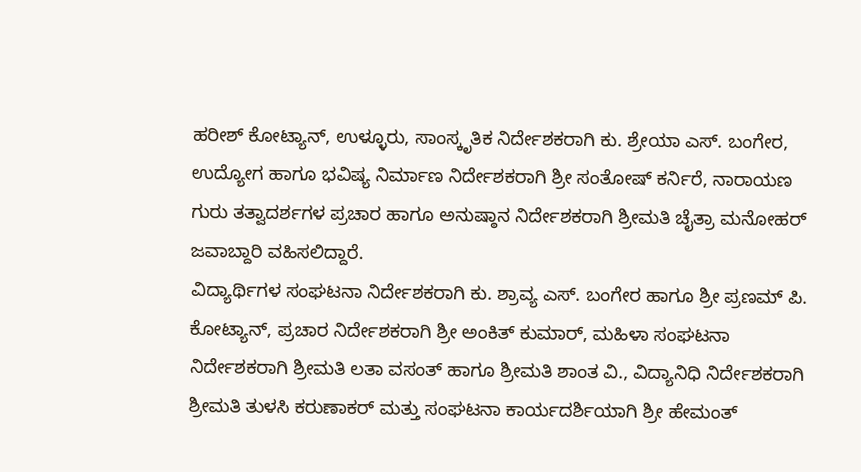ಹರೀಶ್ ಕೋಟ್ಯಾನ್, ಉಳ್ಳೂರು, ಸಾಂಸ್ಕೃತಿಕ ನಿರ್ದೇಶಕರಾಗಿ ಕು. ಶ್ರೇಯಾ ಎಸ್. ಬಂಗೇರ, ಉದ್ಯೋಗ ಹಾಗೂ ಭವಿಷ್ಯ ನಿರ್ಮಾಣ ನಿರ್ದೇಶಕರಾಗಿ ಶ್ರೀ ಸಂತೋಷ್ ಕರ್ನಿರೆ, ನಾರಾಯಣ ಗುರು ತತ್ವಾದರ್ಶಗಳ ಪ್ರಚಾರ ಹಾಗೂ ಅನುಷ್ಠಾನ ನಿರ್ದೇಶಕರಾಗಿ ಶ್ರೀಮತಿ ಚೈತ್ರಾ ಮನೋಹರ್ ಜವಾಬ್ದಾರಿ ವಹಿಸಲಿದ್ದಾರೆ.
ವಿದ್ಯಾರ್ಥಿಗಳ ಸಂಘಟನಾ ನಿರ್ದೇಶಕರಾಗಿ ಕು. ಶ್ರಾವ್ಯ ಎಸ್. ಬಂಗೇರ ಹಾಗೂ ಶ್ರೀ ಪ್ರಣಮ್ ಪಿ. ಕೋಟ್ಯಾನ್, ಪ್ರಚಾರ ನಿರ್ದೇಶಕರಾಗಿ ಶ್ರೀ ಅಂಕಿತ್ ಕುಮಾರ್, ಮಹಿಳಾ ಸಂಘಟನಾ ನಿರ್ದೇಶಕರಾಗಿ ಶ್ರೀಮತಿ ಲತಾ ವಸಂತ್ ಹಾಗೂ ಶ್ರೀಮತಿ ಶಾಂತ ವಿ., ವಿದ್ಯಾನಿಧಿ ನಿರ್ದೇಶಕರಾಗಿ ಶ್ರೀಮತಿ ತುಳಸಿ ಕರುಣಾಕರ್ ಮತ್ತು ಸಂಘಟನಾ ಕಾರ್ಯದರ್ಶಿಯಾಗಿ ಶ್ರೀ ಹೇಮಂತ್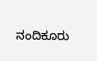ನಂದಿಕೂರು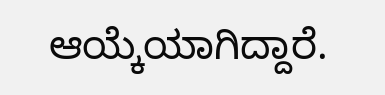ಆಯ್ಕೆಯಾಗಿದ್ದಾರೆ.